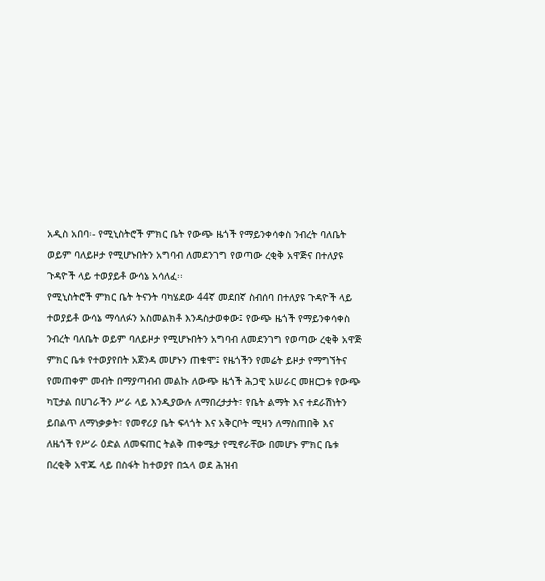አዲስ አበባ፡- የሚኒስትሮች ምክር ቤት የውጭ ዜጎች የማይንቀሳቀስ ንብረት ባለቤት ወይም ባለይዞታ የሚሆኑበትን አግባብ ለመደንገግ የወጣው ረቂቅ አዋጅና በተለያዩ ጉዳዮች ላይ ተወያይቶ ውሳኔ አሳለፈ፡፡
የሚኒስትሮች ምክር ቤት ትናንት ባካሄደው 44ኛ መደበኛ ስብሰባ በተለያዩ ጉዳዮች ላይ ተወያይቶ ውሳኔ ማሳለፉን አስመልክቶ እንዳስታወቀው፤ የውጭ ዜጎች የማይንቀሳቀስ ንብረት ባለቤት ወይም ባለይዞታ የሚሆኑበትን አግባብ ለመደንገግ የወጣው ረቂቅ አዋጅ ምክር ቤቱ የተወያየበት አጀንዳ መሆኑን ጠቁሞ፤ የዜጎችን የመሬት ይዞታ የማግኘትና የመጠቀም መብት በማያጣብብ መልኩ ለውጭ ዜጎች ሕጋዊ አሠራር መዘርጋቱ የውጭ ካፒታል በሀገራችን ሥራ ላይ እንዲያውሉ ለማበረታታት፣ የቤት ልማት እና ተደራሽነትን ይበልጥ ለማነቃቃት፣ የመኖሪያ ቤት ፍላጎት እና አቅርቦት ሚዛን ለማስጠበቅ እና ለዜጎች የሥራ ዕድል ለመፍጠር ትልቅ ጠቀሜታ የሚኖራቸው በመሆኑ ምክር ቤቱ በረቂቅ አዋጁ ላይ በስፋት ከተወያየ በኋላ ወደ ሕዝብ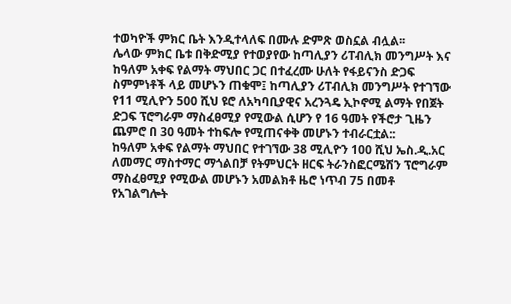ተወካዮች ምክር ቤት እንዲተላለፍ በሙሉ ድምጽ ወስኗል ብሏል፡፡
ሌላው ምክር ቤቱ በቅድሚያ የተወያየው ከጣሊያን ሪፐብሊክ መንግሥት እና ከዓለም አቀፍ የልማት ማህበር ጋር በተፈረሙ ሁለት የፋይናንስ ድጋፍ ስምምነቶች ላይ መሆኑን ጠቁሞ፤ ከጣሊያን ሪፐብሊክ መንግሥት የተገኘው የ11 ሚሊዮን 500 ሺህ ዩሮ ለአካባቢያዊና አረንጓዴ ኢኮኖሚ ልማት የበጀት ድጋፍ ፕሮግራም ማስፈፀሚያ የሚውል ሲሆን የ 16 ዓመት የችሮታ ጊዜን ጨምሮ በ 30 ዓመት ተከፍሎ የሚጠናቀቅ መሆኑን ተብራርቷል::
ከዓለም አቀፍ የልማት ማህበር የተገኘው 38 ሚሊዮን 100 ሺህ ኤስ.ዲ.አር ለመማር ማስተማር ማጎልበቻ የትምህርት ዘርፍ ትራንስፎርሜሽን ፕሮግራም ማስፈፀሚያ የሚውል መሆኑን አመልክቶ ዜሮ ነጥብ 75 በመቶ የአገልግሎት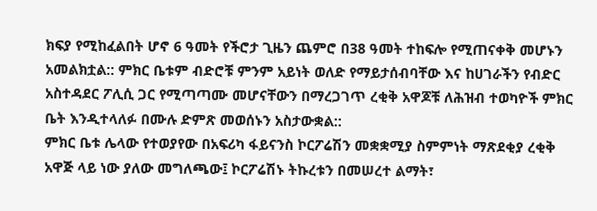ክፍያ የሚከፈልበት ሆኖ 6 ዓመት የችሮታ ጊዜን ጨምሮ በ38 ዓመት ተከፍሎ የሚጠናቀቅ መሆኑን አመልክቷል:: ምክር ቤቱም ብድሮቹ ምንም አይነት ወለድ የማይታሰብባቸው እና ከሀገራችን የብድር አስተዳደር ፖሊሲ ጋር የሚጣጣሙ መሆናቸውን በማረጋገጥ ረቂቅ አዋጆቹ ለሕዝብ ተወካዮች ምክር ቤት እንዲተላለፉ በሙሉ ድምጽ መወሰኑን አስታውቋል::
ምክር ቤቱ ሌላው የተወያየው በአፍሪካ ፋይናንስ ኮርፖሬሽን መቋቋሚያ ስምምነት ማጽደቂያ ረቂቅ አዋጅ ላይ ነው ያለው መግለጫው፤ ኮርፖሬሽኑ ትኩረቱን በመሠረተ ልማት፣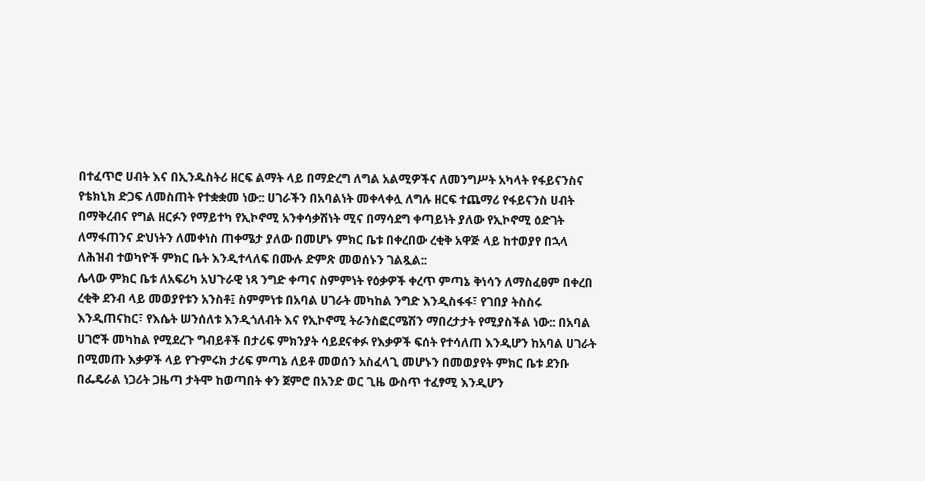በተፈጥሮ ሀብት እና በኢንዱስትሪ ዘርፍ ልማት ላይ በማድረግ ለግል አልሚዎችና ለመንግሥት አካላት የፋይናንስና የቴክኒክ ድጋፍ ለመስጠት የተቋቋመ ነው:: ሀገራችን በአባልነት መቀላቀሏ ለግሉ ዘርፍ ተጨማሪ የፋይናንስ ሀብት በማቅረብና የግል ዘርፉን የማይተካ የኢኮኖሚ አንቀሳቃሽነት ሚና በማሳደግ ቀጣይነት ያለው የኢኮኖሚ ዕድገት ለማፋጠንና ድህነትን ለመቀነስ ጠቀሜታ ያለው በመሆኑ ምክር ቤቱ በቀረበው ረቂቅ አዋጅ ላይ ከተወያየ በኋላ ለሕዝብ ተወካዮች ምክር ቤት እንዲተላለፍ በሙሉ ድምጽ መወሰኑን ገልጿል::
ሌላው ምክር ቤቱ ለአፍሪካ አህጉራዊ ነጻ ንግድ ቀጣና ስምምነት የዕቃዎች ቀረጥ ምጣኔ ቅነሳን ለማስፈፀም በቀረበ ረቂቅ ደንብ ላይ መወያየቱን አንስቶ፤ ስምምነቱ በአባል ሀገራት መካከል ንግድ እንዲስፋፋ፣ የገበያ ትስስሩ እንዲጠናከር፣ የእሴት ሠንሰለቱ እንዲጎለብት እና የኢኮኖሚ ትራንስፎርሜሽን ማበረታታት የሚያስችል ነው:: በአባል ሀገሮች መካከል የሚደረጉ ግብይቶች በታሪፍ ምክንያት ሳይደናቀፉ የእቃዎች ፍሰት የተሳለጠ እንዲሆን ከአባል ሀገራት በሚመጡ እቃዎች ላይ የጉምሩክ ታሪፍ ምጣኔ ለይቶ መወሰን አስፈላጊ መሆኑን በመወያየት ምክር ቤቱ ደንቡ በፌዴራል ነጋሪት ጋዜጣ ታትሞ ከወጣበት ቀን ጀምሮ በአንድ ወር ጊዜ ውስጥ ተፈፃሚ እንዲሆን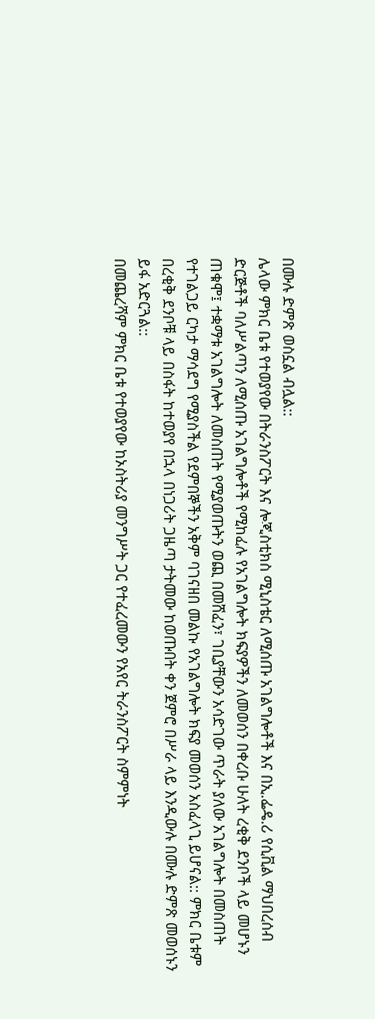በሙሉ ድምጽ ወስኗል ብሏል::
ሌላው ምክር ቤቱ የተወያየው በትራንስፖርት እና ሎጂስቲክስ ሚኒስቴር ለሚሰጡ አገልግሎቶች እና በኢ.ፌዴ.ሪ የሲቪል ማህበረሰብ ድርጅቶች ባለሥልጣን ለሚሰጡ አገልግሎቶች የሚከፈሉ የአገልግሎት ክፍያዎችን ለመወሰን በቀረቡ ሁለት ረቂቅ ደንቦች ላይ መሆኑን ጠቁሞ፤ ተቋማቱ አገልግሎት ለመስጠት የሚያወጡትን ወጪ በመሸፈን፣ ገቢያቸውን አሳድገው ጥራት ያለው አገልግሎት በመስጠት የተገልጋይ ርካታ ማሳደግ የሚያስችል የደምበኞችን አቅም ባገናዘበ መልኩ የአገልግሎት ክፍያ መወሰን አስፈላጊ ይሆናል:: ምክር ቤቱም በረቂቅ ደንቦቹ ላይ በስፋት ከተወያየ በኋላ በነጋሪት ጋዜጣ ታትመው ከወጡበት ቀን ጀምሮ በሥራ ላይ እንዲውሉ በሙሉ ድምጽ መወሰኑን ይፋ አድርጓል::
በመጨረሻም ምክር ቤቱ የተወያየው ከኦስትሪያ መንግሥት ጋር የተፈረመውን የአየር ትራንስፖርት ስምምነት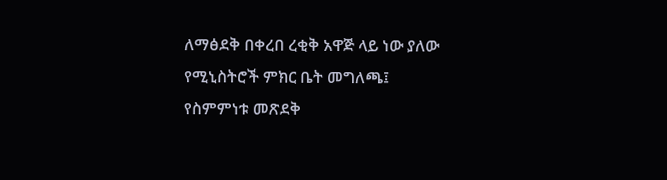ለማፅደቅ በቀረበ ረቂቅ አዋጅ ላይ ነው ያለው የሚኒስትሮች ምክር ቤት መግለጫ፤ የስምምነቱ መጽደቅ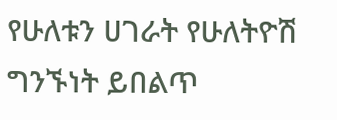የሁለቱን ሀገራት የሁለትዮሽ ግንኙነት ይበልጥ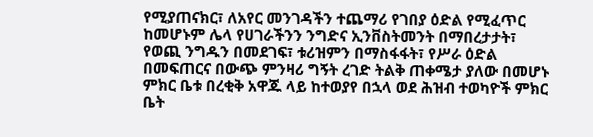የሚያጠናክር፣ ለአየር መንገዳችን ተጨማሪ የገበያ ዕድል የሚፈጥር ከመሆኑም ሌላ የሀገራችንን ንግድና ኢንቨስትመንት በማበረታታት፣ የወጪ ንግዱን በመደገፍ፣ ቱሪዝምን በማስፋፋት፣ የሥራ ዕድል በመፍጠርና በውጭ ምንዛሪ ግኝት ረገድ ትልቅ ጠቀሜታ ያለው በመሆኑ ምክር ቤቱ በረቂቅ አዋጁ ላይ ከተወያየ በኋላ ወደ ሕዝብ ተወካዮች ምክር ቤት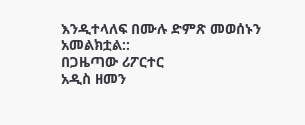እንዲተላለፍ በሙሉ ድምጽ መወሰኑን አመልክቷል::
በጋዜጣው ሪፖርተር
አዲስ ዘመን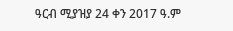ዓርብ ሚያዝያ 24 ቀን 2017 ዓ.ም